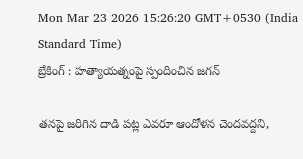Mon Mar 23 2026 15:26:20 GMT+0530 (India Standard Time)
బ్రేకింగ్ : హత్యాయత్నంపై స్పందించిన జగన్

తనపై జరిగిన దాడి పట్ల ఎవరూ ఆందోళన చెందవద్దని,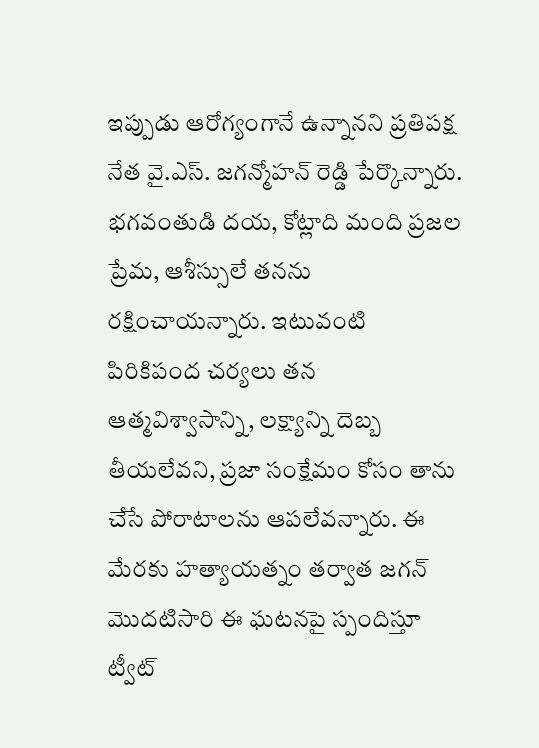ఇప్పుడు ఆరోగ్యంగానే ఉన్నానని ప్రతిపక్ష నేత వై.ఎస్. జగన్మోహన్ రెడ్డి పేర్కొన్నారు. భగవంతుడి దయ, కోట్లాది మంది ప్రజల ప్రేమ, ఆశీస్సులే తనను రక్షించాయన్నారు. ఇటువంటి పిరికిపంద చర్యలు తన ఆత్మవిశ్వాసాన్ని, లక్ష్యాన్ని దెబ్బ తీయలేవని, ప్రజా సంక్షేమం కోసం తాను చేసే పోరాటాలను ఆపలేవన్నారు. ఈ మేరకు హత్యాయత్నం తర్వాత జగన్ మొదటిసారి ఈ ఘటనపై స్పందిస్తూ ట్వీట్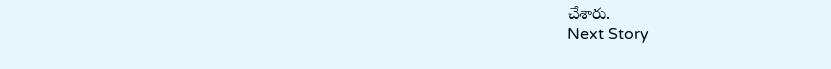చేశారు.
Next Story